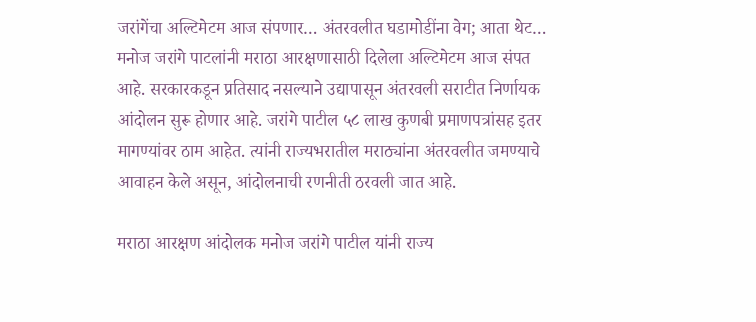जरांगेंचा अल्टिमेटम आज संपणार… अंतरवलीत घडामोडींना वेग; आता थेट…
मनोज जरांगे पाटलांनी मराठा आरक्षणासाठी दिलेला अल्टिमेटम आज संपत आहे. सरकारकडून प्रतिसाद नसल्याने उद्यापासून अंतरवली सराटीत निर्णायक आंदोलन सुरू होणार आहे. जरांगे पाटील ५८ लाख कुणबी प्रमाणपत्रांसह इतर मागण्यांवर ठाम आहेत. त्यांनी राज्यभरातील मराठ्यांना अंतरवलीत जमण्याचे आवाहन केले असून, आंदोलनाची रणनीती ठरवली जात आहे.

मराठा आरक्षण आंदोलक मनोज जरांगे पाटील यांनी राज्य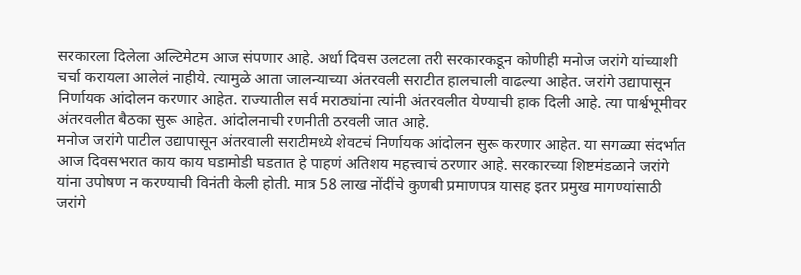सरकारला दिलेला अल्टिमेटम आज संपणार आहे. अर्धा दिवस उलटला तरी सरकारकडून कोणीही मनोज जरांगे यांच्याशी चर्चा करायला आलेलं नाहीये. त्यामुळे आता जालन्याच्या अंतरवली सराटीत हालचाली वाढल्या आहेत. जरांगे उद्यापासून निर्णायक आंदोलन करणार आहेत. राज्यातील सर्व मराठ्यांना त्यांनी अंतरवलीत येण्याची हाक दिली आहे. त्या पार्श्वभूमीवर अंतरवलीत बैठका सुरू आहेत. आंदोलनाची रणनीती ठरवली जात आहे.
मनोज जरांगे पाटील उद्यापासून अंतरवाली सराटीमध्ये शेवटचं निर्णायक आंदोलन सुरू करणार आहेत. या सगळ्या संदर्भात आज दिवसभरात काय काय घडामोडी घडतात हे पाहणं अतिशय महत्त्वाचं ठरणार आहे. सरकारच्या शिष्टमंडळाने जरांगे यांना उपोषण न करण्याची विनंती केली होती. मात्र 58 लाख नोंदींचे कुणबी प्रमाणपत्र यासह इतर प्रमुख मागण्यांसाठी जरांगे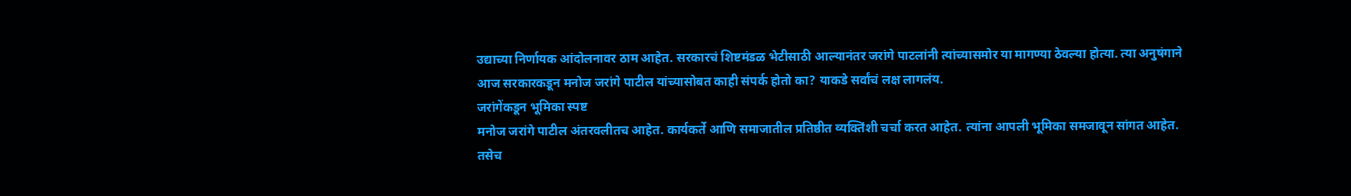उद्याच्या निर्णायक आंदोलनावर ठाम आहेत. सरकारचं शिष्टमंडळ भेटीसाठी आल्यानंतर जरांगे पाटलांनी त्यांच्यासमोर या मागण्या ठेवल्या होत्या. त्या अनुषंगाने आज सरकारकडून मनोज जरांगे पाटील यांच्यासोबत काही संपर्क होतो का? याकडे सर्वांचं लक्ष लागलंय.
जरांगेंकडून भूमिका स्पष्ट
मनोज जरांगे पाटील अंतरवलीतच आहेत. कार्यकर्ते आणि समाजातील प्रतिष्ठीत व्यक्तिंशी चर्चा करत आहेत. त्यांना आपली भूमिका समजावून सांगत आहेत. तसेच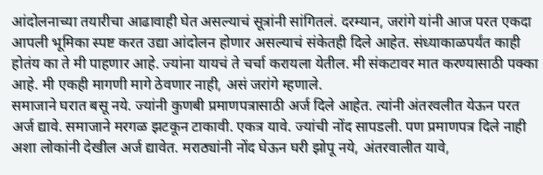आंदोलनाच्या तयारीचा आढावाही घेत असल्याचं सूत्रांनी सांगितलं. दरम्यान, जरांगे यांनी आज परत एकदा आपली भूमिका स्पष्ट करत उद्या आंदोलन होणार असल्याचं संकेतही दिले आहेत. संध्याकाळपर्यंत काही होतंय का ते मी पाहणार आहे. ज्यांना यायचं ते चर्चा करायला येतील. मी संकटावर मात करण्यासाठी पक्का आहे. मी एकही मागणी मागे ठेवणार नाही, असं जरांगे म्हणाले.
समाजाने घरात बसू नये. ज्यांनी कुणबी प्रमाणपत्रासाठी अर्ज दिले आहेत. त्यांनी अंतरवलीत येऊन परत अर्ज द्यावे. समाजाने मरगळ झटकून टाकावी. एकत्र यावे. ज्यांची नोंद सापडली. पण प्रमाणपत्र दिले नाही अशा लोकांनी देखील अर्ज द्यावेत. मराठ्यांनी नोंद घेऊन घरी झोपू नये, अंतरवालीत यावे,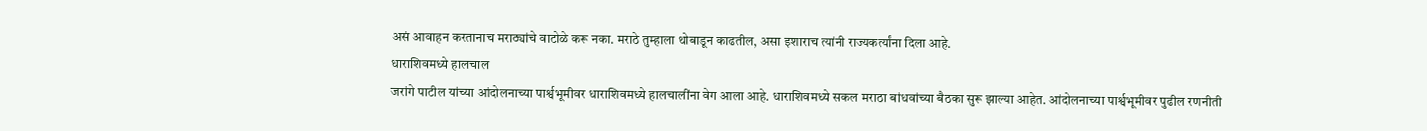असं आवाहन करतानाच मराठ्यांचे वाटोळे करू नका. मराठे तुम्हाला थोबाडून काढतील, असा इशाराच त्यांनी राज्यकर्त्यांना दिला आहे.
धाराशिवमध्ये हालचाल
जरांगे पाटील यांच्या आंदोलनाच्या पार्श्वभूमीवर धाराशिवमध्ये हालचालींना वेग आला आहे. धाराशिवमध्ये सकल मराठा बांधवांच्या बैठका सुरू झाल्या आहेत. आंदोलनाच्या पार्श्वभूमीवर पुढील रणनीती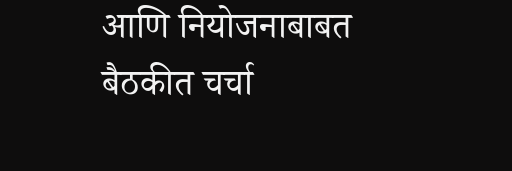आणि नियोजनाबाबत बैठकीत चर्चा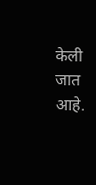केली जात आहे.